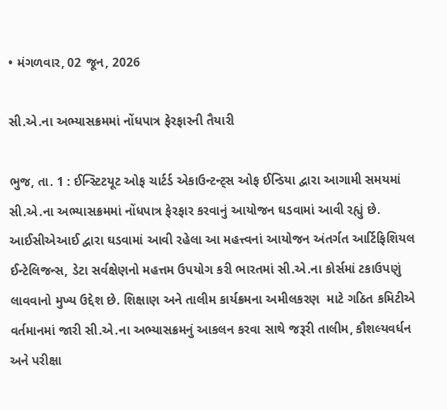• મંગળવાર, 02 જૂન, 2026

સી.એ.ના અભ્યાસક્રમમાં નોંધપાત્ર ફેરફારની તૈયારી

ભુજ, તા. 1 : ઈન્સ્ટિટયૂટ ઓફ ચાર્ટર્ડ એકાઉન્ટન્ટ્સ ઓફ ઈન્ડિયા દ્વારા આગામી સમયમાં સી.એ.ના અભ્યાસક્રમમાં નોંધપાત્ર ફેરફાર કરવાનું આયોજન ઘડવામાં આવી રહ્યું છે. આઈસીએઆઈ દ્વારા ઘડવામાં આવી રહેલા આ મહત્ત્વનાં આયોજન અંતર્ગત આર્ટિફિશિયલ ઈન્ટેલિજન્સ, ડેટા સર્વક્ષેણનો મહત્તમ ઉપયોગ કરી ભારતમાં સી.એ.ના કોર્સમાં ટકાઉપણું લાવવાનો મુખ્ય ઉદ્દેશ છે. શિક્ષાણ અને તાલીમ કાર્યક્રમના અમીલકરણ  માટે ગઠિત કમિટીએ વર્તમાનમાં જારી સી.એ.ના અભ્યાસક્રમનું આકલન કરવા સાથે જરૂરી તાલીમ, કૌશલ્યવર્ધન અને પરીક્ષા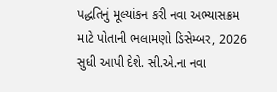પદ્ધતિનું મૂલ્યાંકન કરી નવા અભ્યાસક્રમ માટે પોતાની ભલામણો ડિસેમ્બર, 2026 સુધી આપી દેશે. સી.એ.ના નવા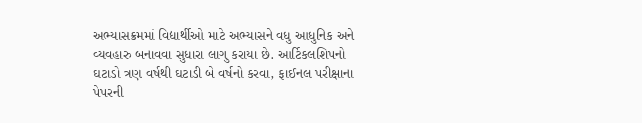અભ્યાસક્રમમાં વિદ્યાર્થીઓ માટે અભ્યાસને વધુ આધુનિક અને વ્યવહારુ બનાવવા સુધારા લાગુ કરાયા છે. આર્ટિકલશિપનો ઘટાડો ત્રણ વર્ષથી ઘટાડી બે વર્ષનો કરવા, ફાઈનલ પરીક્ષાના પેપરની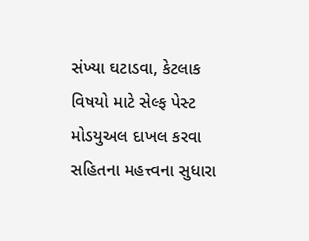સંખ્યા ઘટાડવા, કેટલાક વિષયો માટે સેલ્ફ પેસ્ટ મોડયુઅલ દાખલ કરવા સહિતના મહત્ત્વના સુધારા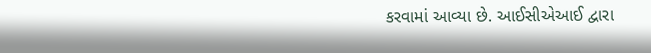કરવામાં આવ્યા છે. આઈસીએઆઈ દ્વારા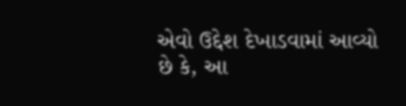એવો ઉદ્દેશ દેખાડવામાં આવ્યો છે કે, આ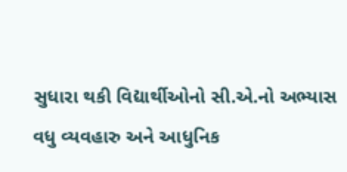સુધારા થકી વિદ્યાર્થીઓનો સી.એ.નો અભ્યાસ વધુ વ્યવહારુ અને આધુનિક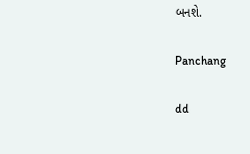બનશે.

Panchang

dd